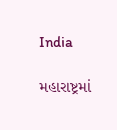India

મહારાષ્ટ્રમાં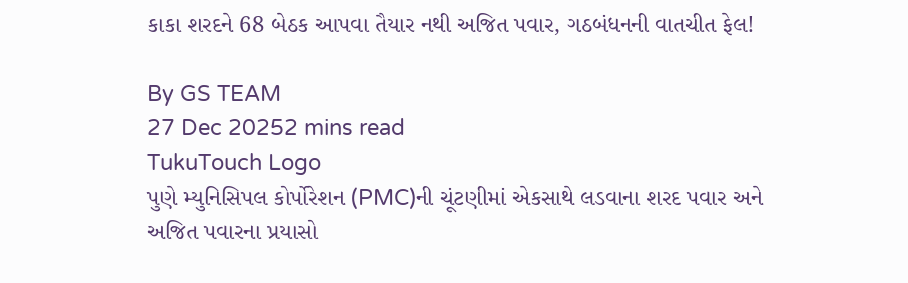કાકા શરદને 68 બેઠક આપવા તૈયાર નથી અજિત પવાર, ગઠબંધનની વાતચીત ફેલ!

By GS TEAM
27 Dec 20252 mins read
TukuTouch Logo
પુણે મ્યુનિસિપલ કોર્પોરેશન (PMC)ની ચૂંટણીમાં એકસાથે લડવાના શરદ પવાર અને અજિત પવારના પ્રયાસો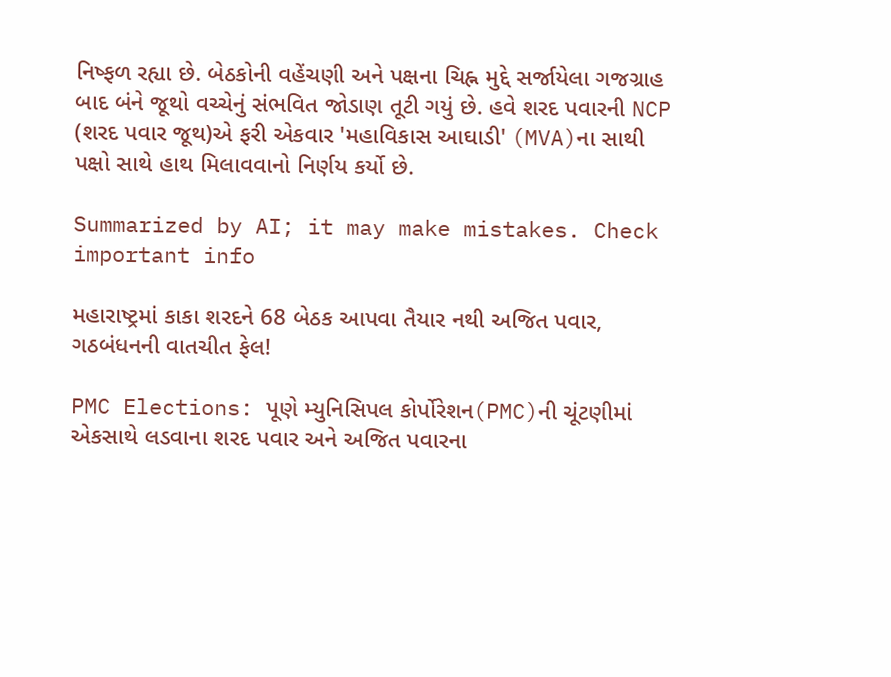નિષ્ફળ રહ્યા છે. બેઠકોની વહેંચણી અને પક્ષના ચિહ્ન મુદ્દે સર્જાયેલા ગજગ્રાહ બાદ બંને જૂથો વચ્ચેનું સંભવિત જોડાણ તૂટી ગયું છે. હવે શરદ પવારની NCP (શરદ પવાર જૂથ)એ ફરી એકવાર 'મહાવિકાસ આઘાડી' (MVA)ના સાથી પક્ષો સાથે હાથ મિલાવવાનો નિર્ણય કર્યો છે.

Summarized by AI; it may make mistakes. Check important info

મહારાષ્ટ્રમાં કાકા શરદને 68 બેઠક આપવા તૈયાર નથી અજિત પવાર, ગઠબંધનની વાતચીત ફેલ!

PMC Elections: પૂણે મ્યુનિસિપલ કોર્પોરેશન(PMC)ની ચૂંટણીમાં એકસાથે લડવાના શરદ પવાર અને અજિત પવારના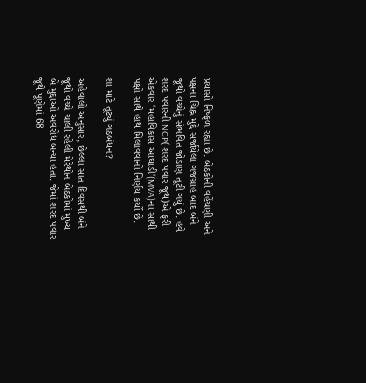પ્રયાસો નિષ્ફળ રહ્યા છે. બેઠકોની વહેંચણી અને પક્ષના ચિહ્ન મુદ્દે સર્જાયેલા ગજગ્રાહ બાદ બંને જૂથો વચ્ચેનું સંભવિત જોડાણ તૂટી ગયું છે. હવે શરદ પવારની NCP(શરદ પવાર જૂથ)એ ફરી એકવાર 'મહાવિકાસ આઘાડી'(MVA)ના સાથી પક્ષો સાથે હાથ મિલાવવાનો નિર્ણય કર્યો છે.

શા માટે તૂટ્યું ગઠબંધન?

અહેવાલો અનુસાર, છેલ્લા સાત દિવસથી બંને જૂથો વચ્ચે ચાલી રહેલી મેરેથોન બેઠકોમાં મુખ્ય બે મુદ્દાઓ અવરોધ બન્યા હતા. જેમાં શરદ પવાર જૂથે પૂણેમાં 68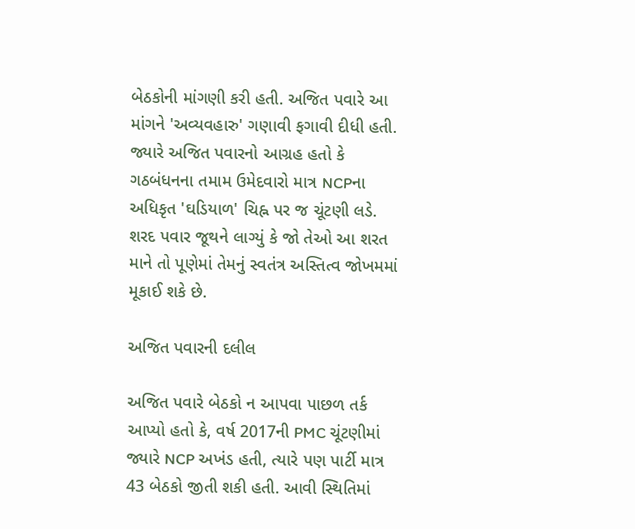બેઠકોની માંગણી કરી હતી. અજિત પવારે આ માંગને 'અવ્યવહારુ' ગણાવી ફગાવી દીધી હતી. જ્યારે અજિત પવારનો આગ્રહ હતો કે ગઠબંધનના તમામ ઉમેદવારો માત્ર NCPના અધિકૃત 'ઘડિયાળ' ચિહ્ન પર જ ચૂંટણી લડે. શરદ પવાર જૂથને લાગ્યું કે જો તેઓ આ શરત માને તો પૂણેમાં તેમનું સ્વતંત્ર અસ્તિત્વ જોખમમાં મૂકાઈ શકે છે.

અજિત પવારની દલીલ

અજિત પવારે બેઠકો ન આપવા પાછળ તર્ક આપ્યો હતો કે, વર્ષ 2017ની PMC ચૂંટણીમાં જ્યારે NCP અખંડ હતી, ત્યારે પણ પાર્ટી માત્ર 43 બેઠકો જીતી શકી હતી. આવી સ્થિતિમાં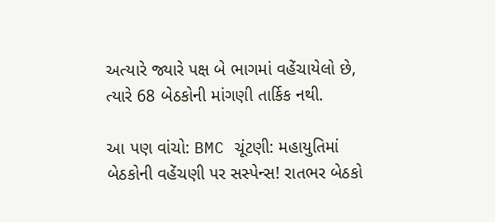અત્યારે જ્યારે પક્ષ બે ભાગમાં વહેંચાયેલો છે, ત્યારે 68 બેઠકોની માંગણી તાર્કિક નથી.

આ પણ વાંચો: BMC ચૂંટણી: મહાયુતિમાં બેઠકોની વહેંચણી પર સસ્પેન્સ! રાતભર બેઠકો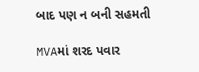બાદ પણ ન બની સહમતી

MVAમાં શરદ પવાર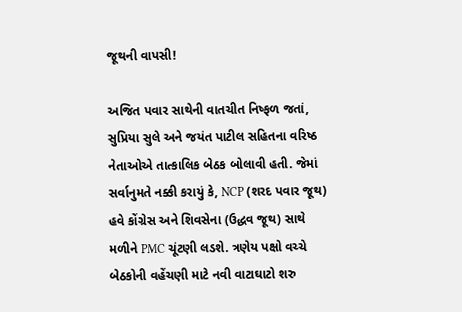જૂથની વાપસી!

અજિત પવાર સાથેની વાતચીત નિષ્ફળ જતાં, સુપ્રિયા સુલે અને જયંત પાટીલ સહિતના વરિષ્ઠ નેતાઓએ તાત્કાલિક બેઠક બોલાવી હતી. જેમાં સર્વાનુમતે નક્કી કરાયું કે, NCP (શરદ પવાર જૂથ) હવે કોંગ્રેસ અને શિવસેના (ઉદ્ધવ જૂથ) સાથે મળીને PMC ચૂંટણી લડશે. ત્રણેય પક્ષો વચ્ચે બેઠકોની વહેંચણી માટે નવી વાટાઘાટો શરુ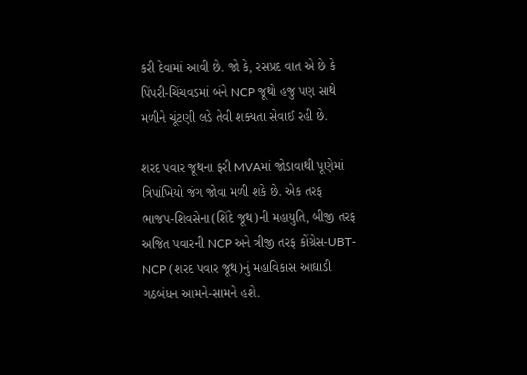કરી દેવામાં આવી છે. જો કે, રસપ્રદ વાત એ છે કે પિંપરી-ચિંચવડમાં બંને NCP જૂથો હજુ પણ સાથે મળીને ચૂંટણી લડે તેવી શક્યતા સેવાઈ રહી છે.

શરદ પવાર જૂથના ફરી MVAમાં જોડાવાથી પૂણેમાં ત્રિપાંખિયો જંગ જોવા મળી શકે છે. એક તરફ ભાજપ-શિવસેના(શિંદે જૂથ)ની મહાયુતિ, બીજી તરફ અજિત પવારની NCP અને ત્રીજી તરફ કોંગ્રેસ-UBT-NCP (શરદ પવાર જૂથ)નું મહાવિકાસ આઘાડી ગઠબંધન આમને-સામને હશે.